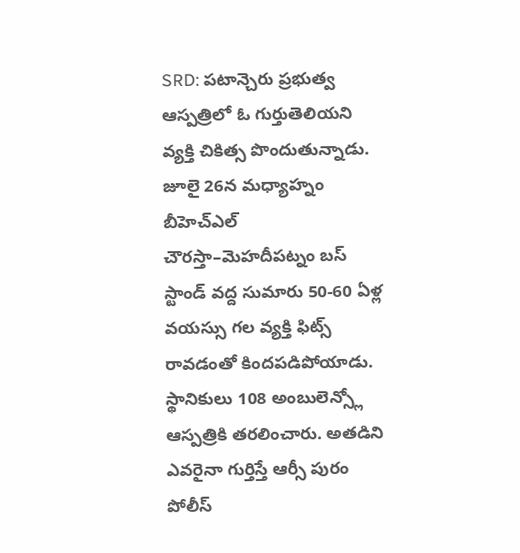SRD: పటాన్చెరు ప్రభుత్వ ఆస్పత్రిలో ఓ గుర్తుతెలియని వ్యక్తి చికిత్స పొందుతున్నాడు. జూలై 26న మధ్యాహ్నం బీహెచ్ఎల్ చౌరస్తా–మెహదీపట్నం బస్ స్టాండ్ వద్ద సుమారు 50-60 ఏళ్ల వయస్సు గల వ్యక్తి ఫిట్స్ రావడంతో కిందపడిపోయాడు. స్థానికులు 108 అంబులెన్స్లో ఆస్పత్రికి తరలించారు. అతడిని ఎవరైనా గుర్తిస్తే ఆర్సీ పురం పోలీస్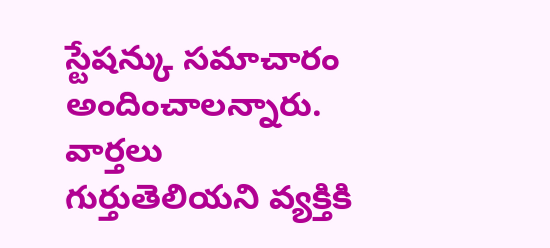స్టేషన్కు సమాచారం అందించాలన్నారు.
వార్తలు
గుర్తుతెలియని వ్యక్తికి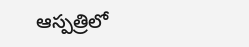ఆస్పత్రిలో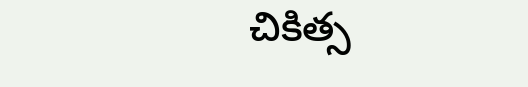చికిత్స